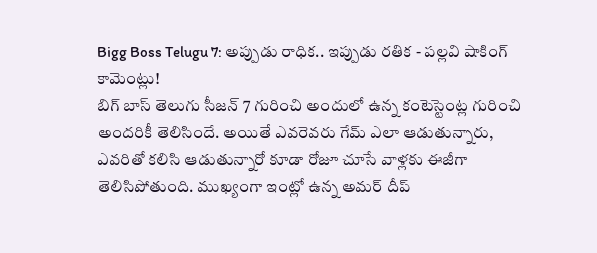Bigg Boss Telugu 7: అప్పుడు రాధిక.. ఇప్పుడు రతిక - పల్లవి షాకింగ్ కామెంట్లు!
బిగ్ బాస్ తెలుగు సీజన్ 7 గురించి అందులో ఉన్న కంటెస్టెంట్ల గురించి అందరికీ తెలిసిందే. అయితే ఎవరెవరు గేమ్ ఎలా ఆడుతున్నారు, ఎవరితో కలిసి ఆడుతున్నారో కూడా రోజూ చూసే వాళ్లకు ఈజీగా తెలిసిపోతుంది. ముఖ్యంగా ఇంట్లో ఉన్న అమర్ దీప్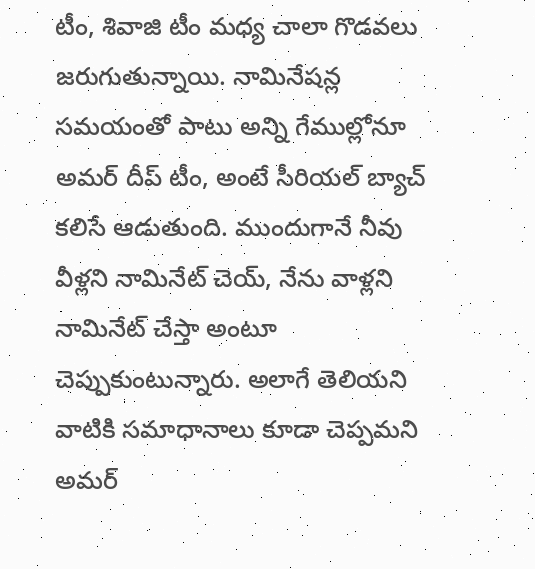టీం, శివాజి టీం మధ్య చాలా గొడవలు జరుగుతున్నాయి. నామినేషన్ల సమయంతో పాటు అన్ని గేముల్లోనూ అమర్ దీప్ టీం, అంటే సీరియల్ బ్యాచ్ కలిసే ఆడుతుంది. ముందుగానే నీవు వీళ్లని నామినేట్ చెయ్, నేను వాళ్లని నామినేట్ చేస్తా అంటూ చెప్పుకుంటున్నారు. అలాగే తెలియని వాటికి సమాధానాలు కూడా చెప్పమని అమర్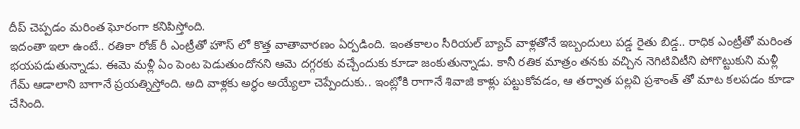దీప్ చెప్పడం మరింత ఘోరంగా కనిపిస్తోంది.
ఇదంతా ఇలా ఉంటే.. రతికా రోజ్ రీ ఎంట్రీతో హౌస్ లో కొత్త వాతావారణం ఏర్పడింది. ఇంతకాలం సీరియల్ బ్యాచ్ వాళ్లతోనే ఇబ్బందులు పడ్డ రైతు బిడ్డ.. రాధిక ఎంట్రీతో మరింత భయపడుతున్నాడు. ఈమె మళ్లీ ఏం పెంట పెడుతుందోనని ఆమె దగ్గరకు వచ్చేందుకు కూడా జంకుతున్నాడు. కానీ రతిక మాత్రం తనకు వచ్చిన నెగిటివిటీని పోగొట్టుకుని మళ్లీ గేమ్ ఆడాలాని బాగానే ప్రయత్నిస్తోంది. అది వాళ్లకు అర్థం అయ్యేలా చెప్పేందుకు.. ఇంట్లోకి రాగానే శివాజి కాళ్లు పట్టుకోవడం, ఆ తర్వాత పల్లవి ప్రశాంత్ తో మాట కలపడం కూడా చేసింది.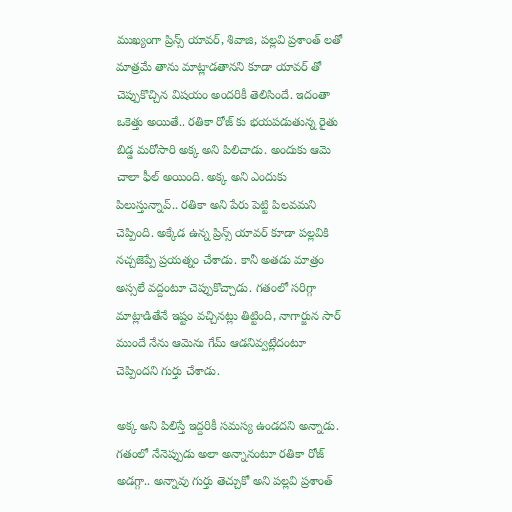ముఖ్యంగా ప్రిన్స్ యావర్, శివాజి, పల్లవి ప్రశాంత్ లతో మాత్రమే తాను మాట్లాడతానని కూడా యావర్ తో చెప్పుకొచ్చిన విషయం అందరికీ తెలిసిందే. ఇదంతా ఒకెత్తు అయితే.. రతికా రోజ్ కు భయపడుతున్న రైతు బిడ్డ మరోసారి అక్క అని పిలిచాడు. అందుకు ఆమె చాలా ఫీల్ అయింది. అక్క అని ఎందుకు పిలుస్తున్నావ్.. రతికా అని పేరు పెట్టి పిలవమని చెప్పింది. అక్కేడ ఉన్న ప్రిన్స్ యావర్ కూడా పల్లవికి నచ్చజెప్పే ప్రయత్నం చేశాడు. కానీ అతడు మాత్రం అస్సలే వద్దంటూ చెప్పుకొచ్చాడు. గతంలో సరిగ్గా మాట్లాడితేనే ఇష్టం వచ్చినట్లు తిట్టింది, నాగార్జున సార్ ముందే నేను ఆమెను గేమ్ ఆడనివ్వట్లేదంటూ చెప్పిందని గుర్తు చేశాడు.

అక్క అని పిలిస్తే ఇద్దరికీ సమస్య ఉండదని అన్నాడు. గతంలో నేనెప్పుడు అలా అన్నానంటూ రతికా రోజ్ అడగ్గా.. అన్నావు గుర్తు తెచ్చుకో అని పల్లవి ప్రశాంత్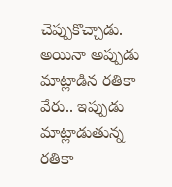చెప్పుకొచ్చాడు. అయినా అప్పుడు మాట్లాడిన రతికా వేరు.. ఇప్పుడు మాట్లాడుతున్న రతికా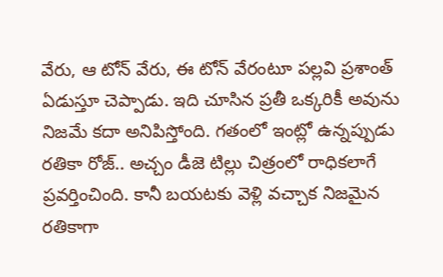వేరు, ఆ టోన్ వేరు, ఈ టోన్ వేరంటూ పల్లవి ప్రశాంత్ ఏడుస్తూ చెప్పాడు. ఇది చూసిన ప్రతీ ఒక్కరికీ అవును నిజమే కదా అనిపిస్తోంది. గతంలో ఇంట్లో ఉన్నప్పుడు రతికా రోజ్.. అచ్చం డీజె టిల్లు చిత్రంలో రాధికలాగే ప్రవర్తించింది. కానీ బయటకు వెళ్లి వచ్చాక నిజమైన రతికాగా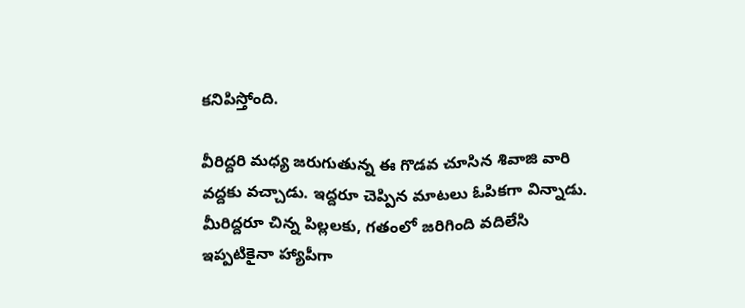కనిపిస్తోంది.

వీరిద్దరి మధ్య జరుగుతున్న ఈ గొడవ చూసిన శివాజి వారి వద్దకు వచ్చాడు. ఇద్దరూ చెప్పిన మాటలు ఓపికగా విన్నాడు. మీరిద్దరూ చిన్న పిల్లలకు, గతంలో జరిగింది వదిలేసి ఇప్పటికైనా హ్యాపీగా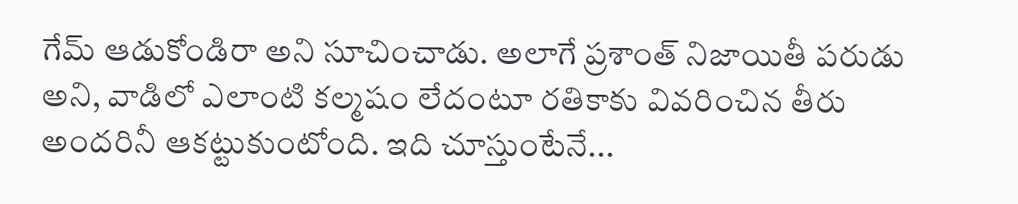గేమ్ ఆడుకోండిరా అని సూచించాడు. అలాగే ప్రశాంత్ నిజాయితీ పరుడు అని, వాడిలో ఎలాంటి కల్మషం లేదంటూ రతికాకు వివరించిన తీరు అందరినీ ఆకట్టుకుంటోంది. ఇది చూస్తుంటేనే...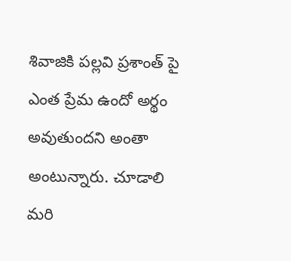శివాజికి పల్లవి ప్రశాంత్ పై ఎంత ప్రేమ ఉందో అర్థం అవుతుందని అంతా అంటున్నారు. చూడాలి మరి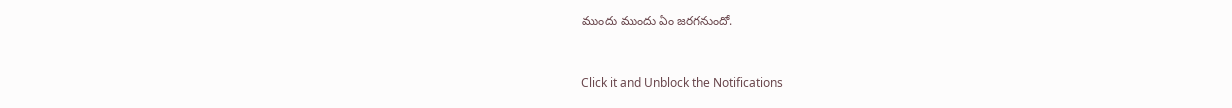ముందు ముందు ఏం జరగనుందో.



Click it and Unblock the Notifications